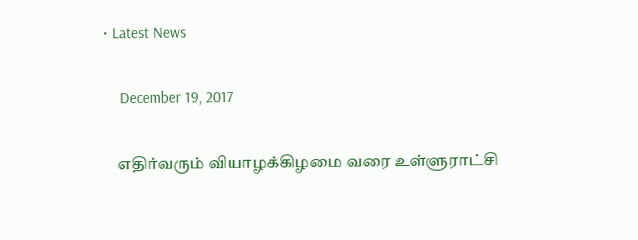• Latest News

    December 19, 2017

    எதிர்வரும் வியாழக்கிழமை வரை உள்ளுராட்சி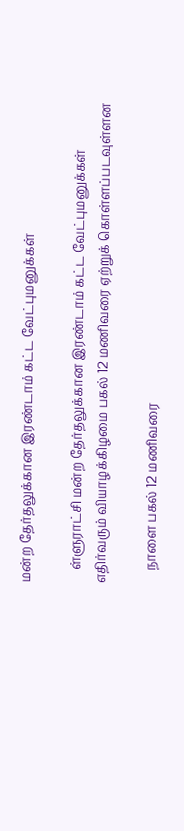மன்ற தேர்தலுக்கான இரண்டாம் கட்ட வேட்புமனுக்கள்

    ள்ளுராட்சி மன்ற தேர்தலுக்கான இரண்டாம் கட்ட வேட்புமனுக்கள் எதிர்வரும் வியாழக்கிழமை பகல் 12 மணிவரை ஏற்றுக் கொள்ளப்படவுள்ளன

    நாளை பகல் 12 மணிவரை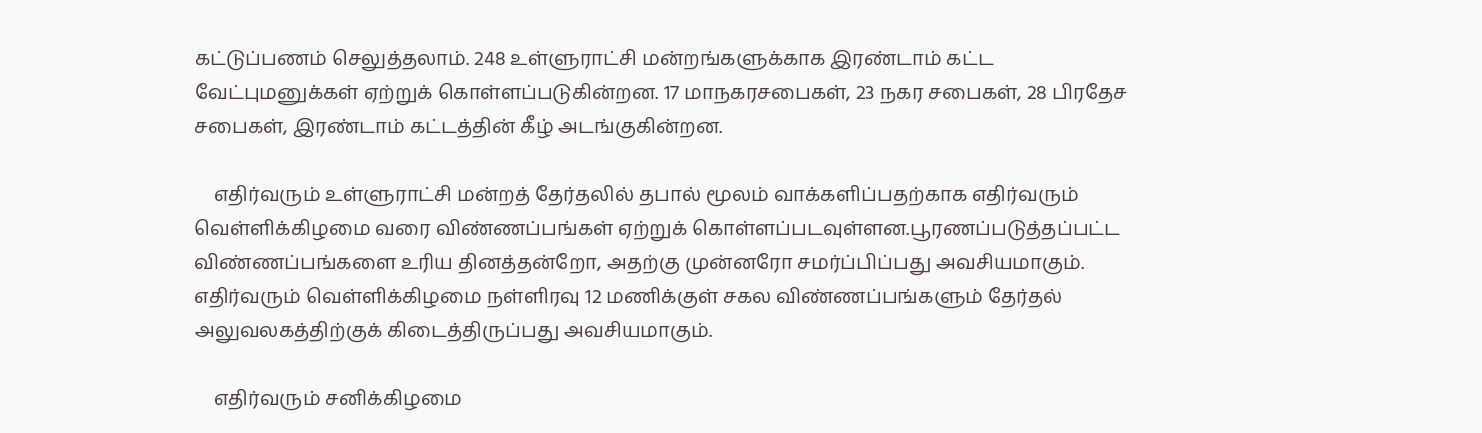கட்டுப்பணம் செலுத்தலாம். 248 உள்ளுராட்சி மன்றங்களுக்காக இரண்டாம் கட்ட வேட்புமனுக்கள் ஏற்றுக் கொள்ளப்படுகின்றன. 17 மாநகரசபைகள், 23 நகர சபைகள், 28 பிரதேச சபைகள், இரண்டாம் கட்டத்தின் கீழ் அடங்குகின்றன.

    எதிர்வரும் உள்ளுராட்சி மன்றத் தேர்தலில் தபால் மூலம் வாக்களிப்பதற்காக எதிர்வரும் வெள்ளிக்கிழமை வரை விண்ணப்பங்கள் ஏற்றுக் கொள்ளப்படவுள்ளன.பூரணப்படுத்தப்பட்ட விண்ணப்பங்களை உரிய தினத்தன்றோ, அதற்கு முன்னரோ சமர்ப்பிப்பது அவசியமாகும். எதிர்வரும் வெள்ளிக்கிழமை நள்ளிரவு 12 மணிக்குள் சகல விண்ணப்பங்களும் தேர்தல் அலுவலகத்திற்குக் கிடைத்திருப்பது அவசியமாகும்.

    எதிர்வரும் சனிக்கிழமை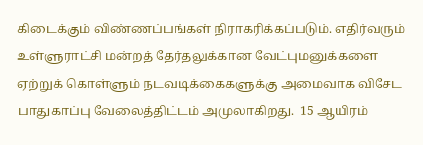கிடைக்கும் விண்ணப்பங்கள் நிராகரிக்கப்படும். எதிர்வரும் உள்ளுராட்சி மன்றத் தேர்தலுக்கான வேட்புமனுக்களை ஏற்றுக் கொள்ளும் நடவடிக்கைகளுக்கு அமைவாக விசேட பாதுகாப்பு வேலைத்திட்டம் அமுலாகிறது.  15 ஆயிரம்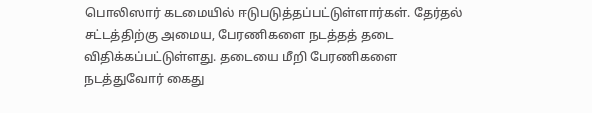பொலிஸார் கடமையில் ஈடுபடுத்தப்பட்டுள்ளார்கள். தேர்தல் சட்டத்திற்கு அமைய, பேரணிகளை நடத்தத் தடை விதிக்கப்பட்டுள்ளது. தடையை மீறி பேரணிகளை நடத்துவோர் கைது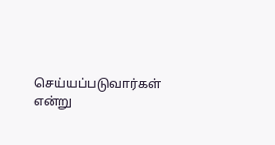செய்யப்படுவார்கள் என்று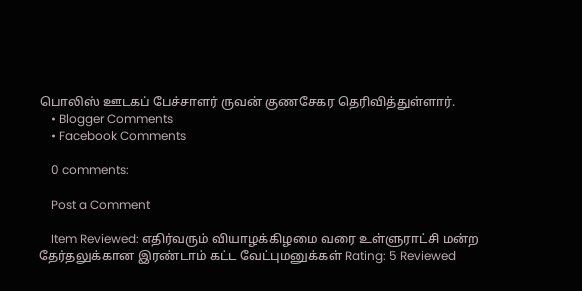பொலிஸ் ஊடகப் பேச்சாளர் ருவன் குணசேகர தெரிவித்துள்ளார்.
    • Blogger Comments
    • Facebook Comments

    0 comments:

    Post a Comment

    Item Reviewed: எதிர்வரும் வியாழக்கிழமை வரை உள்ளுராட்சி மன்ற தேர்தலுக்கான இரண்டாம் கட்ட வேட்புமனுக்கள் Rating: 5 Reviewed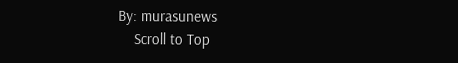By: murasunews
    Scroll to Top